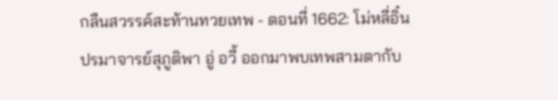กลืนสวรรค์สะท้านทวยเทพ - ตอนที่ 1662: โม่หลี่อิ๋น
ปรมาจารย์สุภูติพา อู่ อวี้ ออกมาพบเทพสามตากับ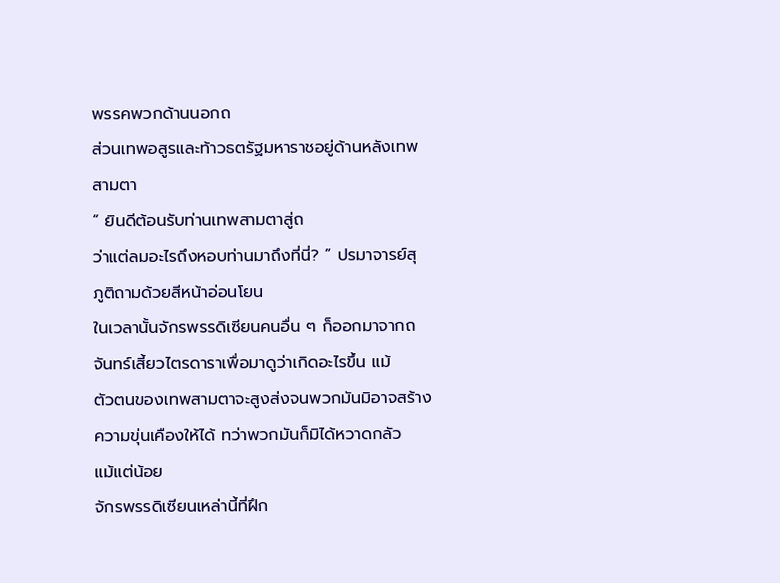พรรคพวกด้านนอกถ
ส่วนเทพอสูรและท้าวธตรัฐมหาราชอยู่ด้านหลังเทพ
สามตา
“ ยินดีต้อนรับท่านเทพสามตาสู่ถ
ว่าแต่ลมอะไรถึงหอบท่านมาถึงที่นี่? ” ปรมาจารย์สุ
ภูติถามด้วยสีหน้าอ่อนโยน
ในเวลานั้นจักรพรรดิเซียนคนอื่น ๆ ก็ออกมาจากถ
จันทร์เสี้ยวไตรดาราเพื่อมาดูว่าเกิดอะไรขึ้น แม้
ตัวตนของเทพสามตาจะสูงส่งจนพวกมันมิอาจสร้าง
ความขุ่นเคืองให้ได้ ทว่าพวกมันก็มิได้หวาดกลัว
แม้แต่น้อย
จักรพรรดิเซียนเหล่านี้ที่ฝึก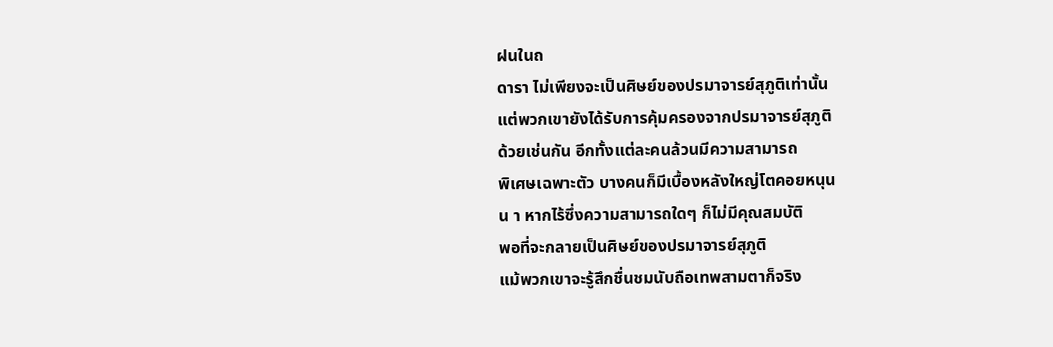ฝนในถ
ดารา ไม่เพียงจะเป็นศิษย์ของปรมาจารย์สุภูติเท่านั้น
แต่พวกเขายังได้รับการคุ้มครองจากปรมาจารย์สุภูติ
ด้วยเช่นกัน อีกทั้งแต่ละคนล้วนมีความสามารถ
พิเศษเฉพาะตัว บางคนก็มีเบื้องหลังใหญ่โตคอยหนุน
น า หากไร้ซึ่งความสามารถใดๆ ก็ไม่มีคุณสมบัติ
พอที่จะกลายเป็นศิษย์ของปรมาจารย์สุภูติ
แม้พวกเขาจะรู้สึกชื่นชมนับถือเทพสามตาก็จริง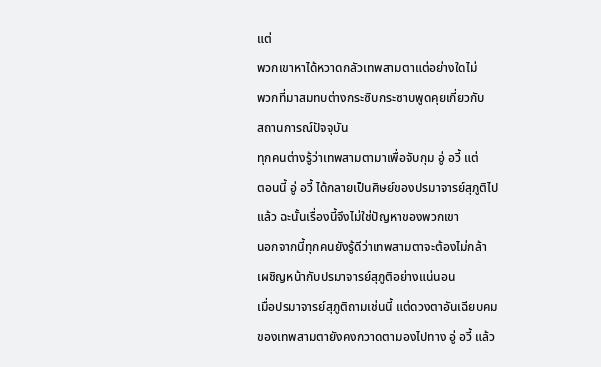แต่
พวกเขาหาได้หวาดกลัวเทพสามตาแต่อย่างใดไม่
พวกที่มาสมทบต่างกระซิบกระซาบพูดคุยเกี่ยวกับ
สถานการณ์ปัจจุบัน
ทุกคนต่างรู้ว่าเทพสามตามาเพื่อจับกุม อู่ อวี้ แต่
ตอนนี้ อู่ อวี้ ได้กลายเป็นศิษย์ของปรมาจารย์สุภูติไป
แล้ว ฉะนั้นเรื่องนี้จึงไม่ใช่ปัญหาของพวกเขา
นอกจากนี้ทุกคนยังรู้ดีว่าเทพสามตาจะต้องไม่กล้า
เผชิญหน้ากับปรมาจารย์สุภูติอย่างแน่นอน
เมื่อปรมาจารย์สุภูติถามเช่นนี้ แต่ดวงตาอันเฉียบคม
ของเทพสามตายังคงกวาดตามองไปทาง อู่ อวี้ แล้ว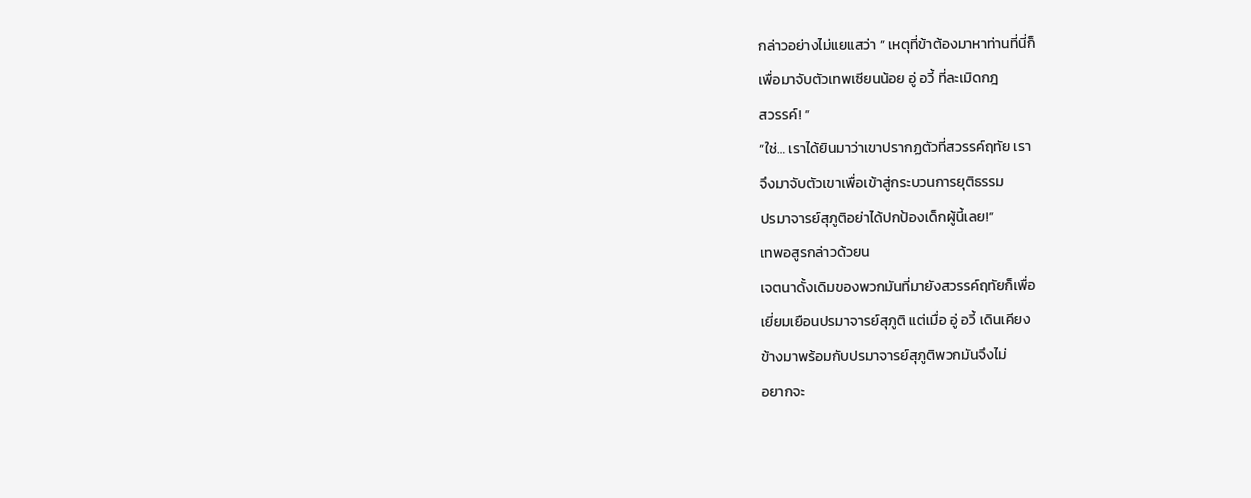กล่าวอย่างไม่แยแสว่า ” เหตุที่ข้าต้องมาหาท่านที่นี่ก็
เพื่อมาจับตัวเทพเซียนน้อย อู่ อวี้ ที่ละเมิดกฎ
สวรรค์! ”
“ใช่… เราได้ยินมาว่าเขาปรากฏตัวที่สวรรค์ฤทัย เรา
จึงมาจับตัวเขาเพื่อเข้าสู่กระบวนการยุติธรรม
ปรมาจารย์สุภูติอย่าได้ปกป้องเด็กผู้นี้เลย!”
เทพอสูรกล่าวด้วยน
เจตนาดั้งเดิมของพวกมันที่มายังสวรรค์ฤทัยก็เพื่อ
เยี่ยมเยือนปรมาจารย์สุภูติ แต่เมื่อ อู่ อวี้ เดินเคียง
ข้างมาพร้อมกับปรมาจารย์สุภูติพวกมันจึงไม่
อยากจะ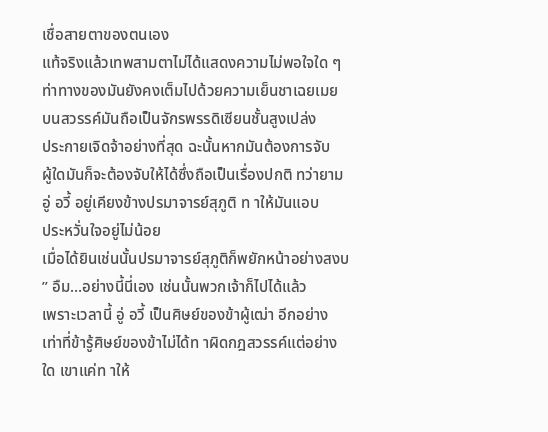เชื่อสายตาของตนเอง
แท้จริงแล้วเทพสามตาไม่ได้แสดงความไม่พอใจใด ๆ
ท่าทางของมันยังคงเต็มไปด้วยความเย็นชาเฉยเมย
บนสวรรค์มันถือเป็นจักรพรรดิเซียนชั้นสูงเปล่ง
ประกายเจิดจ้าอย่างที่สุด ฉะนั้นหากมันต้องการจับ
ผู้ใดมันก็จะต้องจับให้ได้ซึ่งถือเป็นเรื่องปกติ ทว่ายาม
อู่ อวี้ อยู่เคียงข้างปรมาจารย์สุภูติ ท าให้มันแอบ
ประหวั่นใจอยู่ไม่น้อย
เมื่อได้ยินเช่นนั้นปรมาจารย์สุภูติก็พยักหน้าอย่างสงบ
” อืม…อย่างนี้นี่เอง เช่นนั้นพวกเจ้าก็ไปได้แล้ว
เพราะเวลานี้ อู่ อวี้ เป็นศิษย์ของข้าผู้เฒ่า อีกอย่าง
เท่าที่ข้ารู้ศิษย์ของข้าไม่ได้ท าผิดกฎสวรรค์แต่อย่าง
ใด เขาแค่ท าให้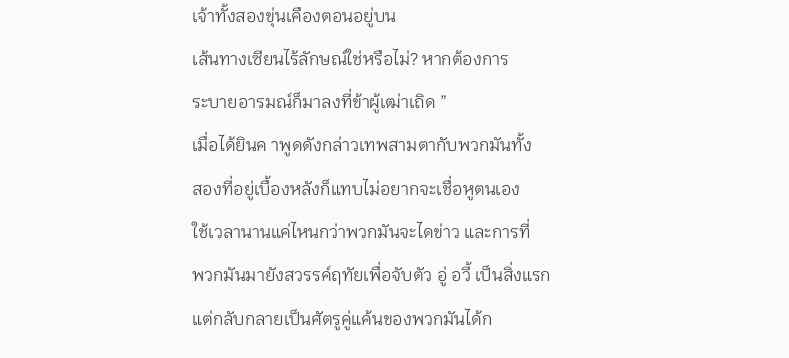เจ้าทั้งสองขุ่นเคืองตอนอยู่บน
เส้นทางเซียนไร้ลักษณ์ใช่หรือไม่? หากต้องการ
ระบายอารมณ์ก็มาลงที่ข้าผู้เฒ่าเถิด ”
เมื่อได้ยินค าพูดดังกล่าวเทพสามตากับพวกมันทั้ง
สองที่อยู่เบื้องหลังก็แทบไม่อยากจะเชื่อหูตนเอง
ใช้เวลานานแค่ไหนกว่าพวกมันจะไดข่าว และการที่
พวกมันมายังสวรรค์ฤทัยเพื่อจับตัว อู่ อวี้ เป็นสิ่งแรก
แต่กลับกลายเป็นศัตรูคู่แค้นของพวกมันได้ก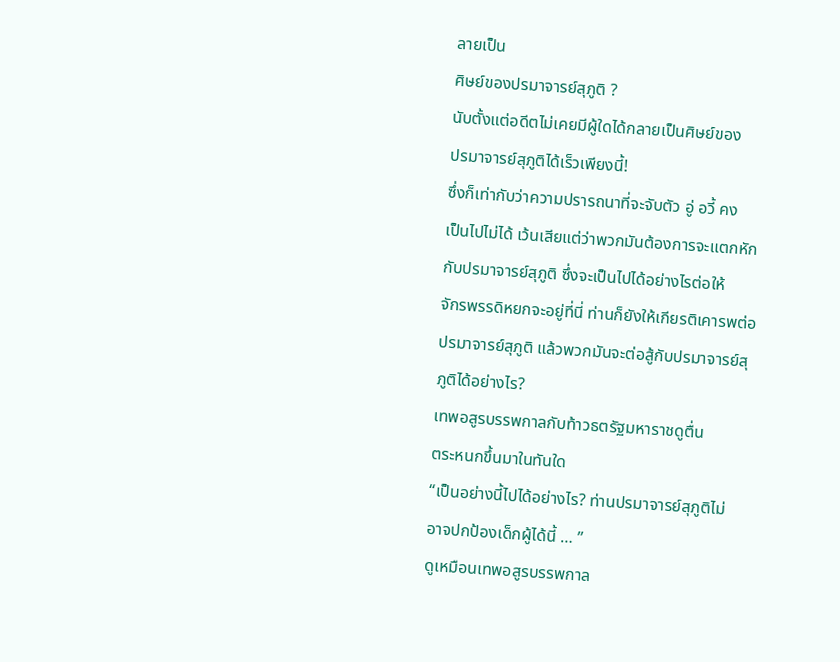ลายเป็น
ศิษย์ของปรมาจารย์สุภูติ ?
นับตั้งแต่อดีตไม่เคยมีผู้ใดได้กลายเป็นศิษย์ของ
ปรมาจารย์สุภูติได้เร็วเพียงนี้!
ซึ่งก็เท่ากับว่าความปรารถนาที่จะจับตัว อู่ อวี้ คง
เป็นไปไม่ได้ เว้นเสียแต่ว่าพวกมันต้องการจะแตกหัก
กับปรมาจารย์สุภูติ ซึ่งจะเป็นไปได้อย่างไรต่อให้
จักรพรรดิหยกจะอยู่ที่นี่ ท่านก็ยังให้เกียรติเคารพต่อ
ปรมาจารย์สุภูติ แล้วพวกมันจะต่อสู้กับปรมาจารย์สุ
ภูติได้อย่างไร?
เทพอสูรบรรพกาลกับท้าวธตรัฐมหาราชดูตื่น
ตระหนกขึ้นมาในทันใด
“เป็นอย่างนี้ไปได้อย่างไร? ท่านปรมาจารย์สุภูติไม่
อาจปกป้องเด็กผู้ได้นี้ … ”
ดูเหมือนเทพอสูรบรรพกาล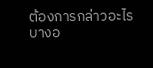ต้องการกล่าวอะไร
บางอ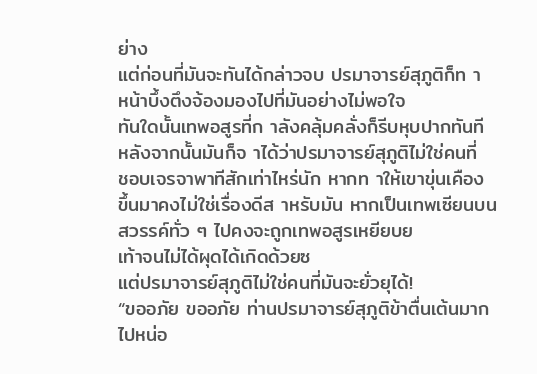ย่าง
แต่ก่อนที่มันจะทันได้กล่าวจบ ปรมาจารย์สุภูติก็ท า
หน้าบึ้งตึงจ้องมองไปที่มันอย่างไม่พอใจ
ทันใดนั้นเทพอสูรที่ก าลังคลุ้มคลั่งก็รีบหุบปากทันที
หลังจากนั้นมันก็จ าได้ว่าปรมาจารย์สุภูติไม่ใช่คนที่
ชอบเจรจาพาทีสักเท่าไหร่นัก หากท าให้เขาขุ่นเคือง
ขึ้นมาคงไม่ใช่เรื่องดีส าหรับมัน หากเป็นเทพเซียนบน
สวรรค์ทั่ว ๆ ไปคงจะถูกเทพอสูรเหยียบย
เท้าจนไม่ได้ผุดได้เกิดด้วยซ
แต่ปรมาจารย์สุภูติไม่ใช่คนที่มันจะยั่วยุได้!
“ขออภัย ขออภัย ท่านปรมาจารย์สุภูติข้าตื่นเต้นมาก
ไปหน่อ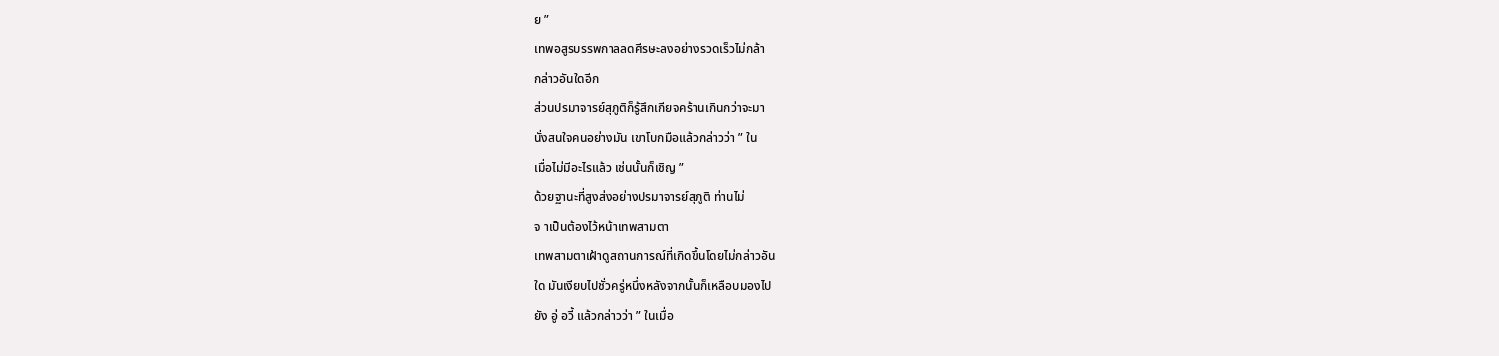ย ”
เทพอสูรบรรพกาลลดศีรษะลงอย่างรวดเร็วไม่กล้า
กล่าวอันใดอีก
ส่วนปรมาจารย์สุภูติก็รู้สึกเกียจคร้านเกินกว่าจะมา
นั่งสนใจคนอย่างมัน เขาโบกมือแล้วกล่าวว่า ” ใน
เมื่อไม่มีอะไรแล้ว เช่นนั้นก็เชิญ ”
ด้วยฐานะที่สูงส่งอย่างปรมาจารย์สุภูติ ท่านไม่
จ าเป็นต้องไว้หน้าเทพสามตา
เทพสามตาเฝ้าดูสถานการณ์ที่เกิดขึ้นโดยไม่กล่าวอัน
ใด มันเงียบไปชั่วครู่หนึ่งหลังจากนั้นก็เหลือบมองไป
ยัง อู่ อวี้ แล้วกล่าวว่า ” ในเมื่อ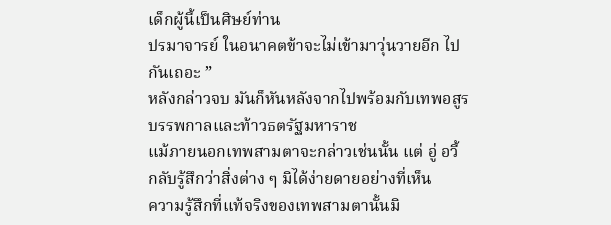เด็กผู้นี้เป็นศิษย์ท่าน
ปรมาจารย์ ในอนาคตข้าจะไม่เข้ามาวุ่นวายอีก ไป
กันเถอะ ”
หลังกล่าวจบ มันก็หันหลังจากไปพร้อมกับเทพอสูร
บรรพกาลและท้าวธตรัฐมหาราช
แม้ภายนอกเทพสามตาจะกล่าวเช่นนั้น แต่ อู่ อวี้
กลับรู้สึกว่าสิ่งต่าง ๆ มิได้ง่ายดายอย่างที่เห็น
ความรู้สึกที่แท้จริงของเทพสามตานั้นมิ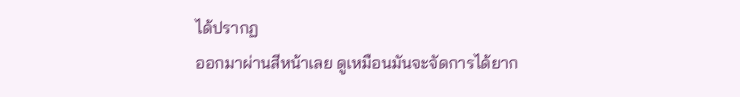ได้ปรากฏ
ออกมาผ่านสีหน้าเลย ดูเหมือนมันจะจัดการได้ยาก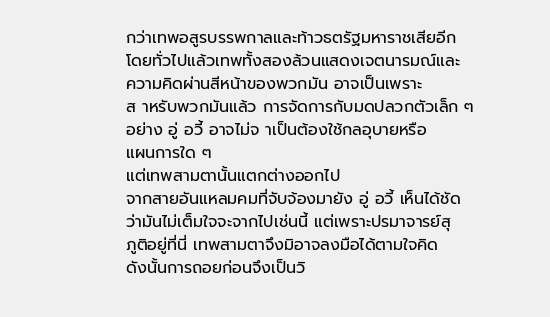กว่าเทพอสูรบรรพกาลและท้าวธตรัฐมหาราชเสียอีก
โดยทั่วไปแล้วเทพทั้งสองล้วนแสดงเจตนารมณ์และ
ความคิดผ่านสีหน้าของพวกมัน อาจเป็นเพราะ
ส าหรับพวกมันแล้ว การจัดการกับมดปลวกตัวเล็ก ๆ
อย่าง อู่ อวี้ อาจไม่จ าเป็นต้องใช้กลอุบายหรือ
แผนการใด ๆ
แต่เทพสามตานั้นแตกต่างออกไป
จากสายอันแหลมคมที่จับจ้องมายัง อู่ อวี้ เห็นได้ชัด
ว่ามันไม่เต็มใจจะจากไปเช่นนี้ แต่เพราะปรมาจารย์สุ
ภูติอยู่ที่นี่ เทพสามตาจึงมิอาจลงมือได้ตามใจคิด
ดังนั้นการถอยก่อนจึงเป็นวิ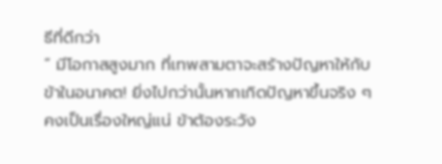ธีที่ดีกว่า
“ มีโอกาสสูงมาก ที่เทพสามตาจะสร้างปัญหาให้กับ
ข้าในอนาคต! ยิ่งไปกว่านั้นหากเกิดปัญหาขึ้นจริง ๆ
คงเป็นเรื่องใหญ่แน่ ข้าต้องระวัง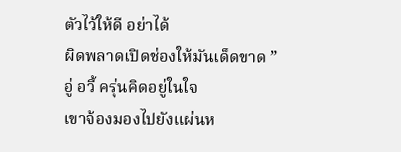ตัวไว้ให้ดี อย่าได้
ผิดพลาดเปิดช่องให้มันเด็ดขาด ”
อู่ อวี้ ครุ่นคิดอยู่ในใจ
เขาจ้องมองไปยังแผ่นห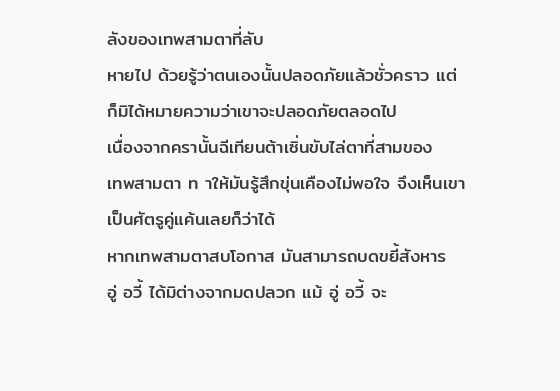ลังของเทพสามตาที่ลับ
หายไป ด้วยรู้ว่าตนเองนั้นปลอดภัยแล้วชั่วคราว แต่
ก็มิได้หมายความว่าเขาจะปลอดภัยตลอดไป
เนื่องจากครานั้นฉีเทียนต้าเซิ่นขับไล่ตาที่สามของ
เทพสามตา ท าให้มันรู้สึกขุ่นเคืองไม่พอใจ จึงเห็นเขา
เป็นศัตรูคู่แค้นเลยก็ว่าได้
หากเทพสามตาสบโอกาส มันสามารถบดขยี้สังหาร
อู่ อวี้ ได้มิต่างจากมดปลวก แม้ อู่ อวี้ จะ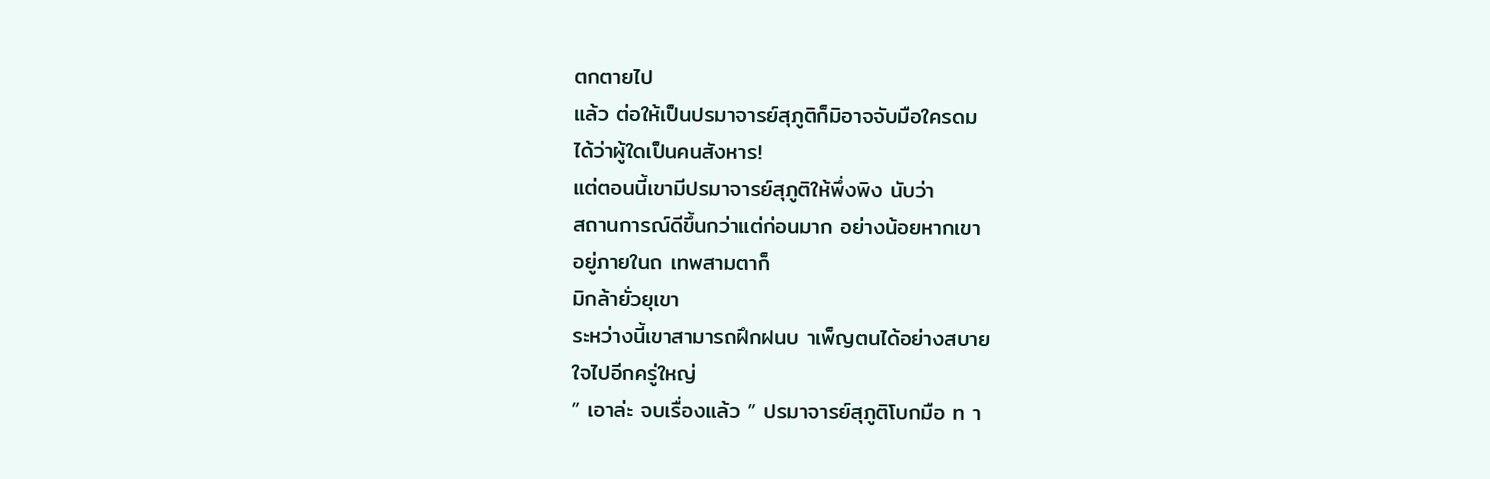ตกตายไป
แล้ว ต่อให้เป็นปรมาจารย์สุภูติก็มิอาจจับมือใครดม
ได้ว่าผู้ใดเป็นคนสังหาร!
แต่ตอนนี้เขามีปรมาจารย์สุภูติให้พึ่งพิง นับว่า
สถานการณ์ดีขึ้นกว่าแต่ก่อนมาก อย่างน้อยหากเขา
อยู่ภายในถ เทพสามตาก็
มิกล้ายั่วยุเขา
ระหว่างนี้เขาสามารถฝึกฝนบ าเพ็ญตนได้อย่างสบาย
ใจไปอีกครู่ใหญ่
” เอาล่ะ จบเรื่องแล้ว ” ปรมาจารย์สุภูติโบกมือ ท า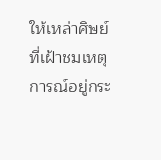ให้เหล่าศิษย์ที่เฝ้าชมเหตุการณ์อยู่กระ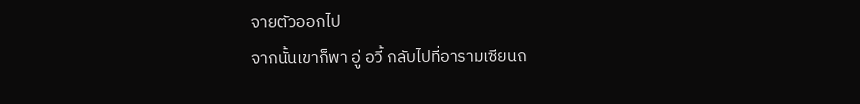จายตัวออกไป
จากนั้นเขาก็พา อู่ อวี้ กลับไปที่อารามเซียนถ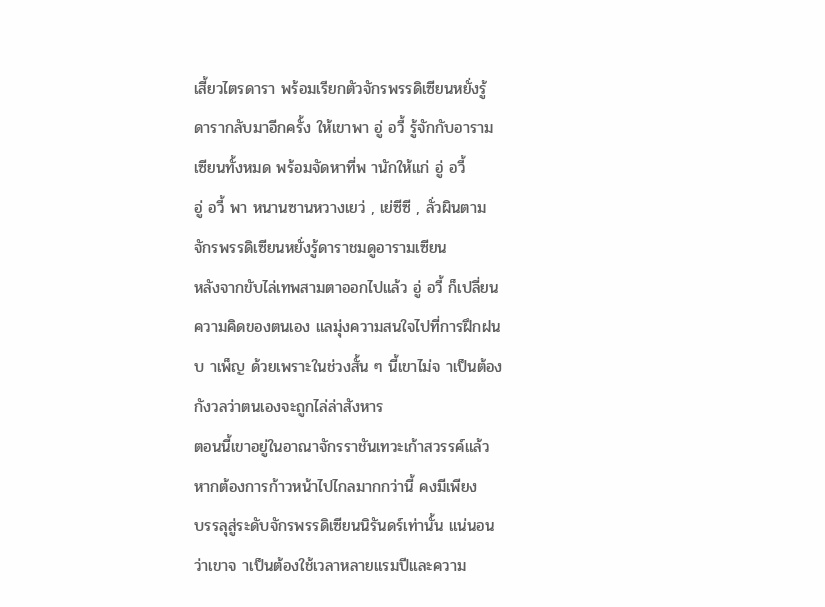เสี้ยวไตรดารา พร้อมเรียกตัวจักรพรรดิเซียนหยั่งรู้
ดารากลับมาอีกครั้ง ให้เขาพา อู่ อวี้ รู้จักกับอาราม
เซียนทั้งหมด พร้อมจัดหาที่พ านักให้แก่ อู่ อวี้
อู่ อวี้ พา หนานซานหวางเยว่ , เย่ซีซี , ลั่วผินตาม
จักรพรรดิเซียนหยั่งรู้ดาราชมดูอารามเซียน
หลังจากขับไล่เทพสามตาออกไปแล้ว อู่ อวี้ ก็เปลี่ยน
ความคิดของตนเอง แลมุ่งความสนใจไปที่การฝึกฝน
บ าเพ็ญ ด้วยเพราะในช่วงสั้น ๆ นี้เขาไม่จ าเป็นต้อง
กังวลว่าตนเองจะถูกไล่ล่าสังหาร
ตอนนี้เขาอยู่ในอาณาจักรราชันเทวะเก้าสวรรค์แล้ว
หากต้องการก้าวหน้าไปไกลมากกว่านี้ คงมีเพียง
บรรลุสู่ระดับจักรพรรดิเซียนนิรันดร์เท่านั้น แน่นอน
ว่าเขาจ าเป็นต้องใช้เวลาหลายแรมปีและความ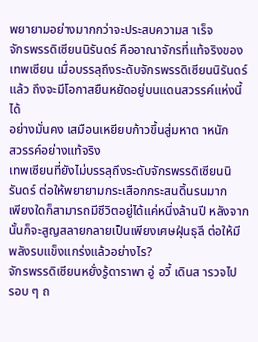พยายามอย่างมากกว่าจะประสบความส าเร็จ
จักรพรรดิเซียนนิรันดร์ คืออาณาจักรที่แท้จริงของ
เทพเซียน เมื่อบรรลุถึงระดับจักรพรรดิเซียนนิรันดร์
แล้ว ถึงจะมีโอกาสยืนหยัดอยู่บนแดนสวรรค์แห่งนี้ได้
อย่างมั่นคง เสมือนเหยียบก้าวขึ้นสู่มหาต าหนัก
สวรรค์อย่างแท้จริง
เทพเซียนที่ยังไม่บรรลุถึงระดับจักรพรรดิเซียนนิ
รันดร์ ต่อให้พยายามกระเสือกกระสนดิ้นรนมาก
เพียงใดก็สามารถมีชีวิตอยู่ได้แค่หนึ่งล้านปี หลังจาก
นั้นก็จะสูญสลายกลายเป็นเพียงเศษฝุ่นธุลี ต่อให้มี
พลังรบแข็งแกร่งแล้วอย่างไร?
จักรพรรดิเซียนหยั่งรู้ดาราพา อู่ อวี้ เดินส ารวจไป
รอบ ๆ ถ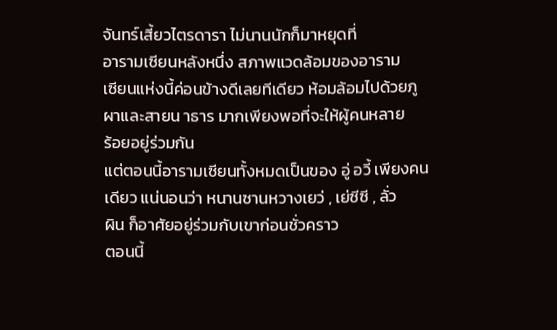จันทร์เสี้ยวไตรดารา ไม่นานนักก็มาหยุดที่
อารามเซียนหลังหนึ่ง สภาพแวดล้อมของอาราม
เซียนแห่งนี้ค่อนข้างดีเลยทีเดียว ห้อมล้อมไปด้วยภู
ผาและสายน าธาร มากเพียงพอที่จะให้ผู้คนหลาย
ร้อยอยู่ร่วมกัน
แต่ตอนนี้อารามเซียนทั้งหมดเป็นของ อู่ อวี้ เพียงคน
เดียว แน่นอนว่า หนานซานหวางเยว่ , เย่ซีซี , ลั่ว
ผิน ก็อาศัยอยู่ร่วมกับเขาก่อนชั่วคราว
ตอนนี้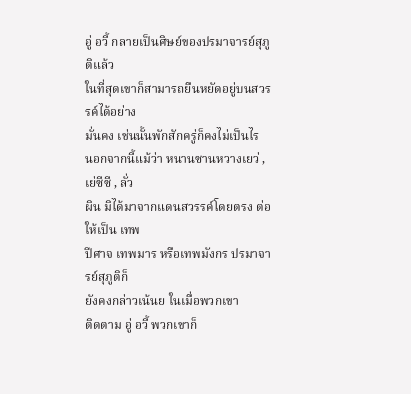อู่ อวี้ กลายเป็นศิษย์ของปรมาจารย์สุภูติแล้ว
ในที่สุดเขาก็สามารถยืนหยัดอยู่บนสวรรค์ได้อย่าง
มั่นคง เช่นนั้นพักสักครู่ก็คงไม่เป็นไร
นอกจากนี้แม้ว่า หนานซานหวางเยว่ , เย่ซีซี , ลั่ว
ผิน มิได้มาจากแดนสวรรค์โดยตรง ต่อให้เป็น เทพ
ปีศาจ เทพมาร หรือเทพมังกร ปรมาจารย์สุภูติก็
ยังคงกล่าวเน้นย ในเมื่อพวกเขา
ติดตาม อู่ อวี้ พวกเขาก็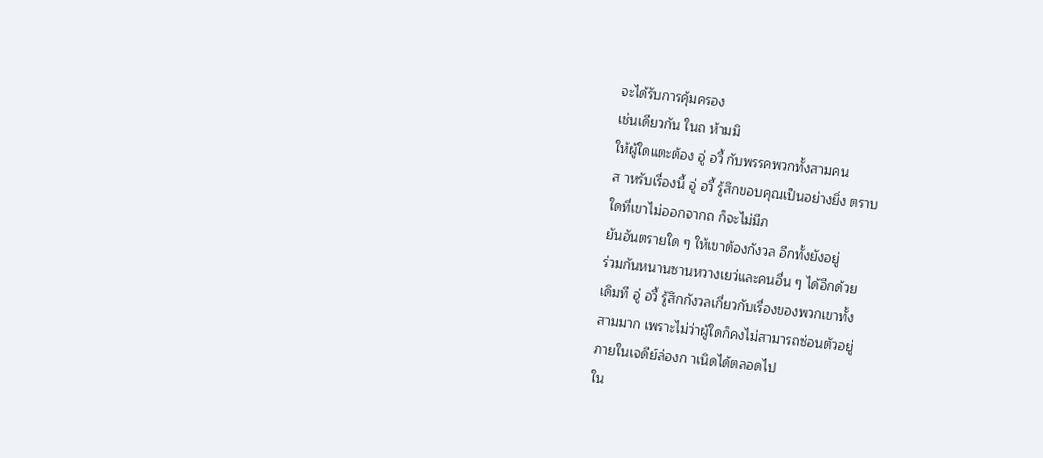จะได้รับการคุ้มครอง
เช่นเดียวกัน ในถ ห้ามมิ
ให้ผู้ใดแตะต้อง อู่ อวี้ กับพรรคพวกทั้งสามคน
ส าหรับเรื่องนี้ อู่ อวี้ รู้สึกขอบคุณเป็นอย่างยิ่ง ตราบ
ใดที่เขาไม่ออกจากถ ก็จะไม่มีภ
ยันอันตรายใด ๆ ให้เขาต้องกังวล อีกทั้งยังอยู่
ร่วมกันหนานซานหวางเยว่และคนอื่น ๆ ได้อีกด้วย
เดิมที อู่ อวี้ รู้สึกกังวลเกี่ยวกับเรื่องของพวกเขาทั้ง
สามมาก เพราะไม่ว่าผู้ใดก็คงไม่สามารถซ่อนตัวอยู่
ภายในเจดีย์ล่องก าเนิดได้ตลอดไป
ใน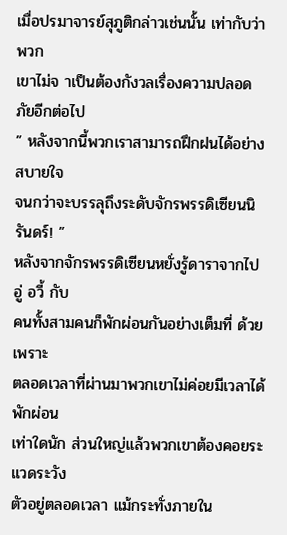เมื่อปรมาจารย์สุภูติกล่าวเช่นนั้น เท่ากับว่าพวก
เขาไม่จ าเป็นต้องกังวลเรื่องความปลอดภัยอีกต่อไป
” หลังจากนี้พวกเราสามารถฝึกฝนได้อย่างสบายใจ
จนกว่าจะบรรลุถึงระดับจักรพรรดิเซียนนิรันดร์! ”
หลังจากจักรพรรดิเซียนหยั่งรู้ดาราจากไป อู่ อวี้ กับ
คนทั้งสามคนก็พักผ่อนกันอย่างเต็มที่ ด้วยเพราะ
ตลอดเวลาที่ผ่านมาพวกเขาไม่ค่อยมีเวลาได้พักผ่อน
เท่าใดนัก ส่วนใหญ่แล้วพวกเขาต้องคอยระแวดระวัง
ตัวอยู่ตลอดเวลา แม้กระทั่งภายใน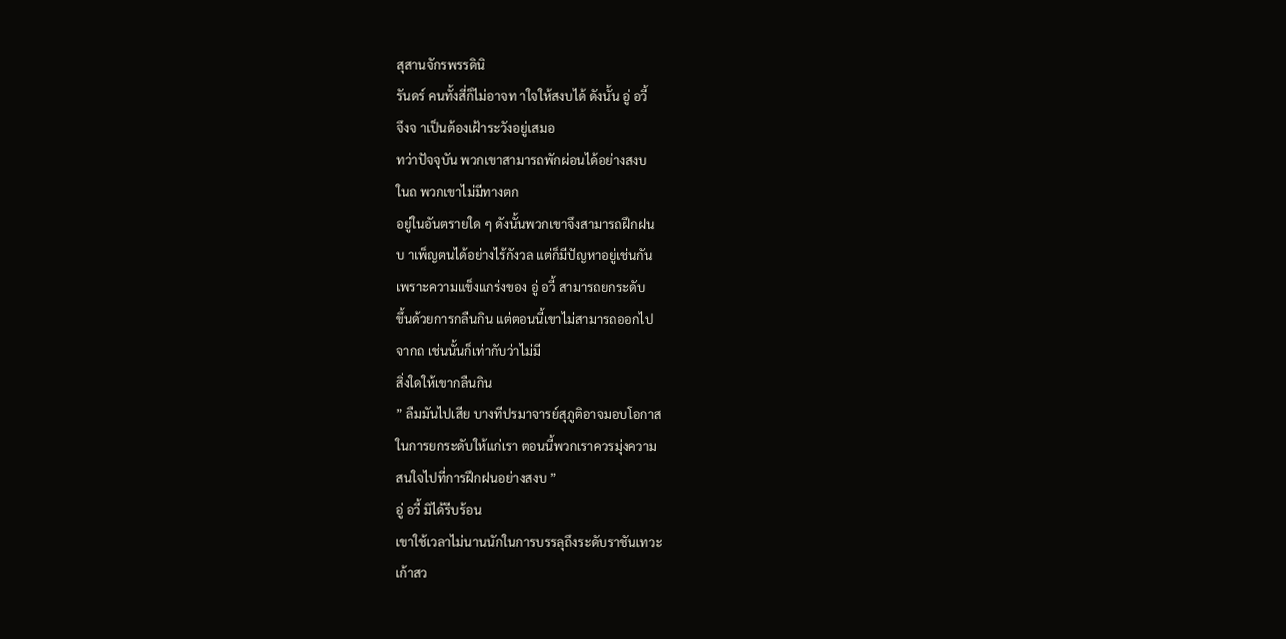สุสานจักรพรรดินิ
รันดร์ คนทั้งสี่ก็ไม่อาจท าใจให้สงบได้ ดังนั้น อู่ อวี้
จึงจ าเป็นต้องเฝ้าระวังอยู่เสมอ
ทว่าปัจจุบัน พวกเขาสามารถพักผ่อนได้อย่างสงบ
ในถ พวกเขาไม่มีทางตก
อยู่ในอันตรายใด ๆ ดังนั้นพวกเขาจึงสามารถฝึกฝน
บ าเพ็ญตนได้อย่างไร้กังวล แต่ก็มีปัญหาอยู่เช่นกัน
เพราะความแข็งแกร่งของ อู่ อวี้ สามารถยกระดับ
ขึ้นด้วยการกลืนกิน แต่ตอนนี้เขาไม่สามารถออกไป
จากถ เช่นนั้นก็เท่ากับว่าไม่มี
สิ่งใดให้เขากลืนกิน
” ลืมมันไปเสีย บางทีปรมาจารย์สุภูติอาจมอบโอกาส
ในการยกระดับให้แก่เรา ตอนนี้พวกเราควรมุ่งความ
สนใจไปที่การฝึกฝนอย่างสงบ ”
อู่ อวี้ มิได้รีบร้อน
เขาใช้เวลาไม่นานนักในการบรรลุถึงระดับราชันเทวะ
เก้าสว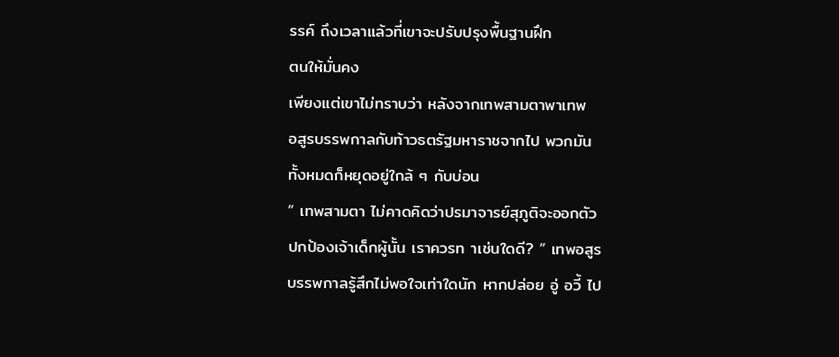รรค์ ถึงเวลาแล้วที่เขาจะปรับปรุงพื้นฐานฝึก
ตนให้มั่นคง
เพียงแต่เขาไม่ทราบว่า หลังจากเทพสามตาพาเทพ
อสูรบรรพกาลกับท้าวธตรัฐมหาราชจากไป พวกมัน
ทั้งหมดก็หยุดอยู่ใกล้ ๆ กับบ่อน
“ เทพสามตา ไม่คาดคิดว่าปรมาจารย์สุภูติจะออกตัว
ปกป้องเจ้าเด็กผู้นั้น เราควรท าเช่นใดดี? ” เทพอสูร
บรรพกาลรู้สึกไม่พอใจเท่าใดนัก หากปล่อย อู่ อวี้ ไป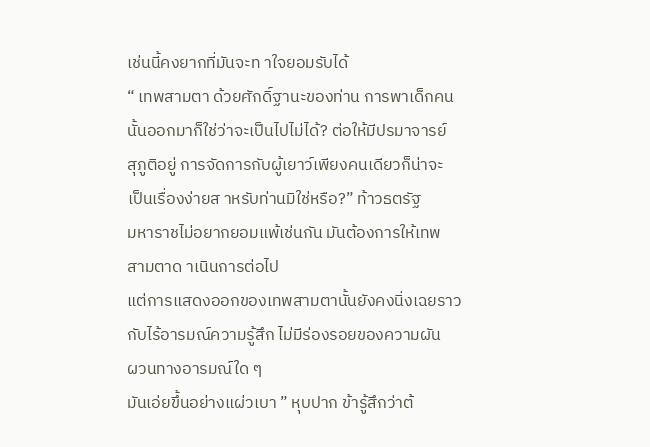เช่นนี้คงยากที่มันจะท าใจยอมรับได้
“ เทพสามตา ด้วยศักดิ์ฐานะของท่าน การพาเด็กคน
นั้นออกมาก็ใช่ว่าจะเป็นไปไม่ได้? ต่อให้มีปรมาจารย์
สุภูติอยู่ การจัดการกับผู้เยาว์เพียงคนเดียวก็น่าจะ
เป็นเรื่องง่ายส าหรับท่านมิใช่หรือ?” ท้าวธตรัฐ
มหาราชไม่อยากยอมแพ้เช่นกัน มันต้องการให้เทพ
สามตาด าเนินการต่อไป
แต่การแสดงออกของเทพสามตานั้นยังคงนิ่งเฉยราว
กับไร้อารมณ์ความรู้สึก ไม่มีร่องรอยของความผัน
ผวนทางอารมณ์ใด ๆ
มันเอ่ยขึ้นอย่างแผ่วเบา ” หุบปาก ข้ารู้สึกว่าต้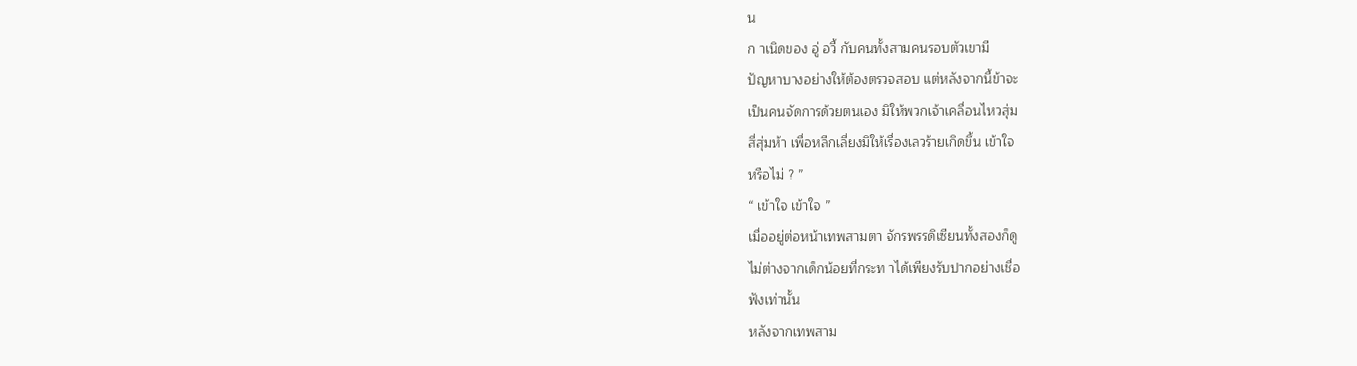น
ก าเนิดของ อู่ อวี้ กับคนทั้งสามคนรอบตัวเขามี
ปัญหาบางอย่างให้ต้องตรวจสอบ แต่หลังจากนี้ข้าจะ
เป็นคนจัดการด้วยตนเอง มิให้พวกเจ้าเคลื่อนไหวสุ่ม
สี่สุ่มห้า เพื่อหลีกเลี่ยงมิให้เรื่องเลวร้ายเกิดขึ้น เข้าใจ
หรือไม่ ? ”
“ เข้าใจ เข้าใจ ”
เมื่ออยู่ต่อหน้าเทพสามตา จักรพรรดิเซียนทั้งสองก็ดู
ไม่ต่างจากเด็กน้อยที่กระท าได้เพียงรับปากอย่างเชื่อ
ฟังเท่านั้น
หลังจากเทพสาม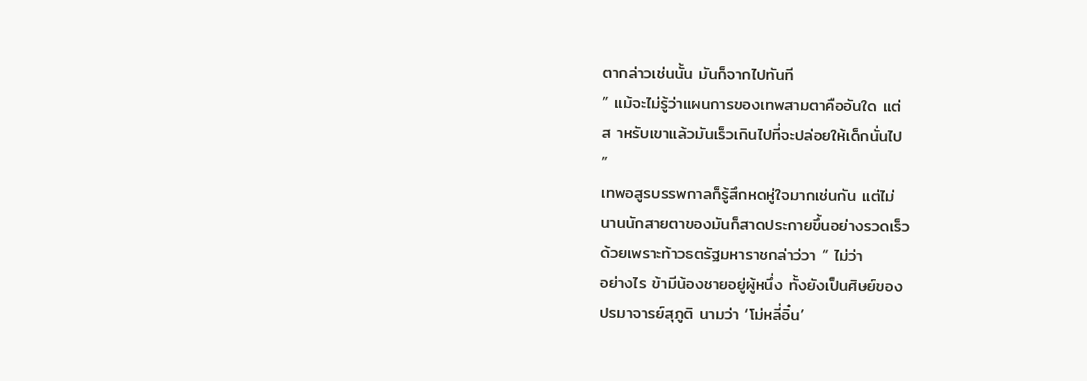ตากล่าวเช่นนั้น มันก็จากไปทันที
” แม้จะไม่รู้ว่าแผนการของเทพสามตาคืออันใด แต่
ส าหรับเขาแล้วมันเร็วเกินไปที่จะปล่อยให้เด็กนั่นไป
”
เทพอสูรบรรพกาลก็รู้สึกหดหู่ใจมากเช่นกัน แต่ไม่
นานนักสายตาของมันก็สาดประกายขึ้นอย่างรวดเร็ว
ด้วยเพราะท้าวธตรัฐมหาราชกล่าว่วา “ ไม่ว่า
อย่างไร ข้ามีน้องชายอยู่ผู้หนึ่ง ทั้งยังเป็นศิษย์ของ
ปรมาจารย์สุภูติ นามว่า ‘โม่หลี่อิ๋น’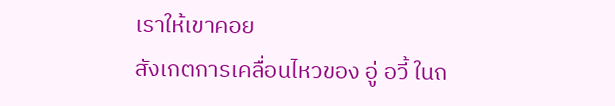เราให้เขาคอย
สังเกตการเคลื่อนไหวของ อู่ อวี้ ในถ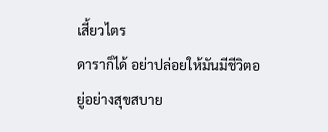เสี้ยวไตร
ดาราก็ได้ อย่าปล่อยให้มันมีชีวิตอยู่อย่างสุขสบาย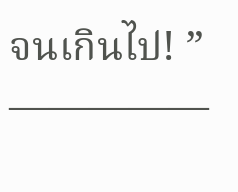จนเกินไป! ”
—————